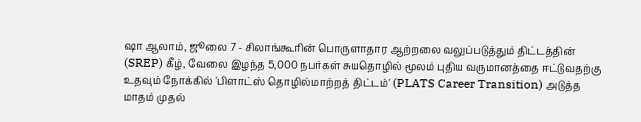ஷா ஆலாம், ஜூலை 7 - சிலாங்கூரின் பொருளாதார ஆற்றலை வலுப்படுத்தும் திட்டத்தின் (SREP) கீழ், வேலை இழந்த 5,000 நபர்கள் சுயதொழில் மூலம் புதிய வருமானத்தை ஈட்டுவதற்கு உதவும் நோக்கில் 'பிளாட்ஸ் தொழில்மாற்றத் திட்டம்' (PLATS Career Transition) அடுத்த மாதம் முதல்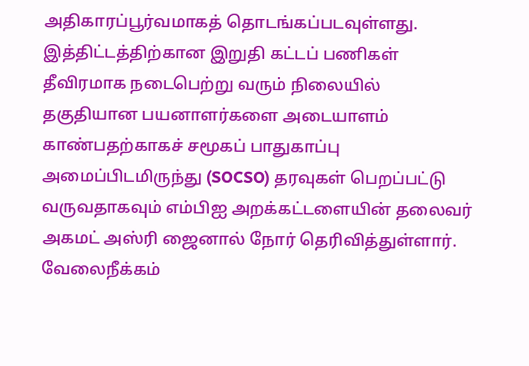அதிகாரப்பூர்வமாகத் தொடங்கப்படவுள்ளது.
இத்திட்டத்திற்கான இறுதி கட்டப் பணிகள் தீவிரமாக நடைபெற்று வரும் நிலையில் தகுதியான பயனாளர்களை அடையாளம் காண்பதற்காகச் சமூகப் பாதுகாப்பு அமைப்பிடமிருந்து (SOCSO) தரவுகள் பெறப்பட்டு வருவதாகவும் எம்பிஐ அறக்கட்டளையின் தலைவர் அகமட் அஸ்ரி ஜைனால் நோர் தெரிவித்துள்ளார்.
வேலைநீக்கம்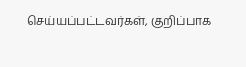செய்யப்பட்டவர்கள், குறிப்பாக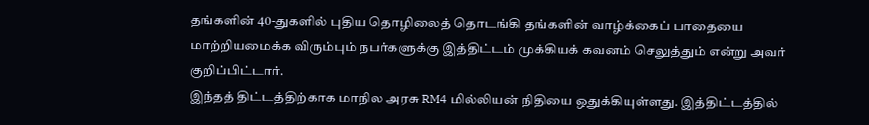தங்களின் 40-துகளில் புதிய தொழிலைத் தொடங்கி தங்களின் வாழ்க்கைப் பாதையை மாற்றியமைக்க விரும்பும் நபர்களுக்கு இத்திட்டம் முக்கியக் கவனம் செலுத்தும் என்று அவர் குறிப்பிட்டார்.
இந்தத் திட்டத்திற்காக மாநில அரசு RM4 மில்லியன் நிதியை ஒதுக்கியுள்ளது. இத்திட்டத்தில்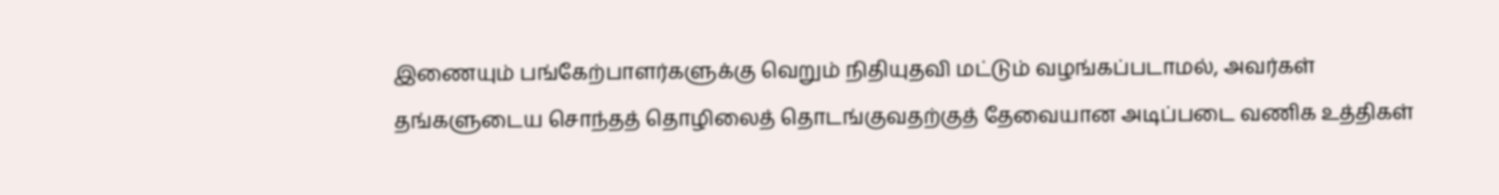இணையும் பங்கேற்பாளர்களுக்கு வெறும் நிதியுதவி மட்டும் வழங்கப்படாமல், அவர்கள் தங்களுடைய சொந்தத் தொழிலைத் தொடங்குவதற்குத் தேவையான அடிப்படை வணிக உத்திகள்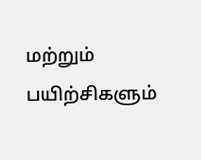மற்றும் பயிற்சிகளும்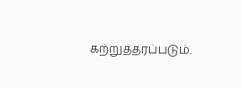கற்றுத்தரப்படும்.